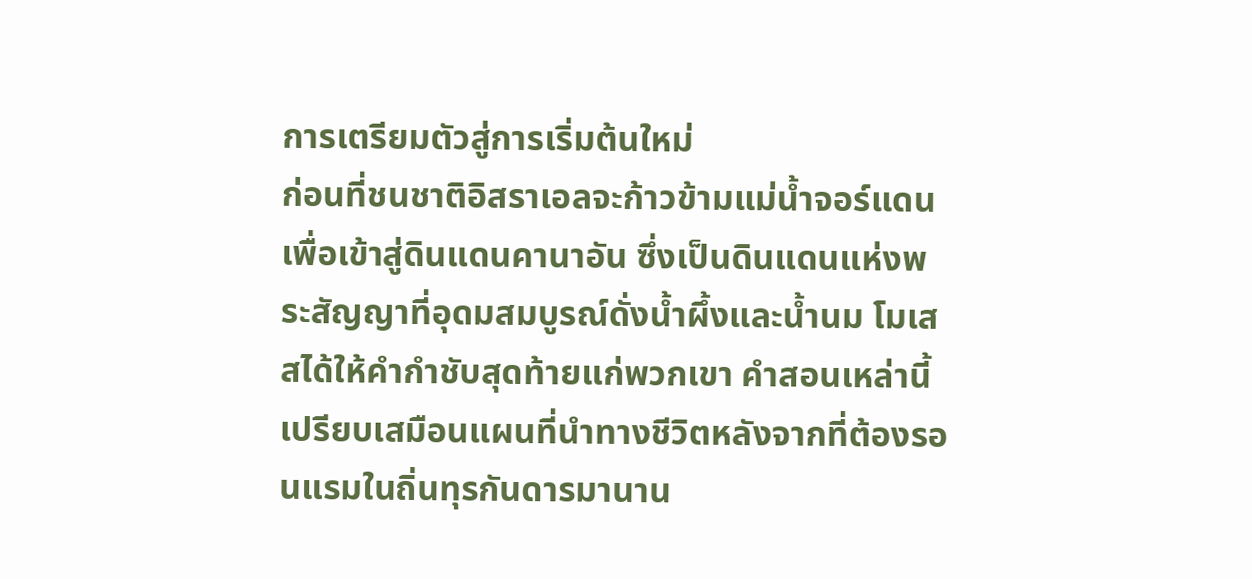การเตรียมตัวสู่การเริ่มต้นใหม่
ก่อนที่ชนชาติอิสราเอลจะก้าวข้ามแม่น้ำจอร์แดนเพื่อเข้าสู่ดินแดนคานาอัน ซึ่งเป็นดินแดนแห่งพระสัญญาที่อุดมสมบูรณ์ดั่งน้ำผึ้งและน้ำนม โมเสสได้ให้คำกำชับสุดท้ายแก่พวกเขา คำสอนเหล่านี้เปรียบเสมือนแผนที่นำทางชีวิตหลังจากที่ต้องรอนแรมในถิ่นทุรกันดารมานาน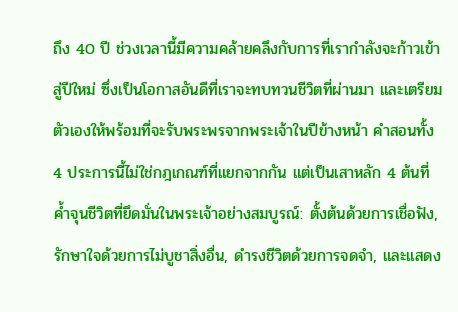ถึง 40 ปี ช่วงเวลานี้มีความคล้ายคลึงกับการที่เรากำลังจะก้าวเข้าสู่ปีใหม่ ซึ่งเป็นโอกาสอันดีที่เราจะทบทวนชีวิตที่ผ่านมา และเตรียมตัวเองให้พร้อมที่จะรับพระพรจากพระเจ้าในปีข้างหน้า คำสอนทั้ง 4 ประการนี้ไม่ใช่กฎเกณฑ์ที่แยกจากกัน แต่เป็นเสาหลัก 4 ต้นที่ค้ำจุนชีวิตที่ยึดมั่นในพระเจ้าอย่างสมบูรณ์: ตั้งต้นด้วยการเชื่อฟัง, รักษาใจด้วยการไม่บูชาสิ่งอื่น, ดำรงชีวิตด้วยการจดจำ, และแสดง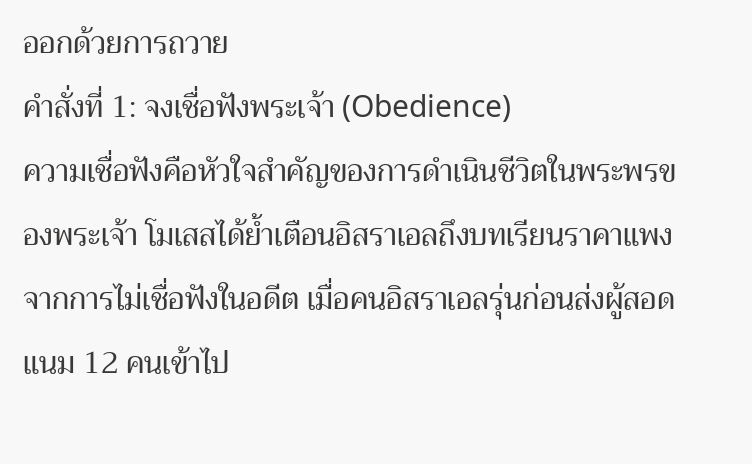ออกด้วยการถวาย
คำสั่งที่ 1: จงเชื่อฟังพระเจ้า (Obedience)
ความเชื่อฟังคือหัวใจสำคัญของการดำเนินชีวิตในพระพรของพระเจ้า โมเสสได้ย้ำเตือนอิสราเอลถึงบทเรียนราคาแพงจากการไม่เชื่อฟังในอดีต เมื่อคนอิสราเอลรุ่นก่อนส่งผู้สอดแนม 12 คนเข้าไป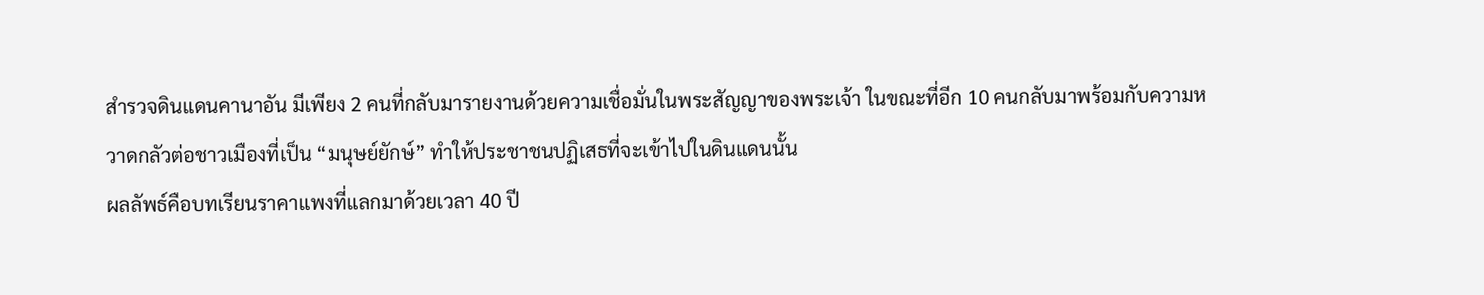สำรวจดินแดนคานาอัน มีเพียง 2 คนที่กลับมารายงานด้วยความเชื่อมั่นในพระสัญญาของพระเจ้า ในขณะที่อีก 10 คนกลับมาพร้อมกับความหวาดกลัวต่อชาวเมืองที่เป็น “มนุษย์ยักษ์” ทำให้ประชาชนปฏิเสธที่จะเข้าไปในดินแดนนั้น
ผลลัพธ์คือบทเรียนราคาแพงที่แลกมาด้วยเวลา 40 ปี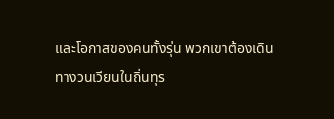และโอกาสของคนทั้งรุ่น พวกเขาต้องเดินทางวนเวียนในถิ่นทุร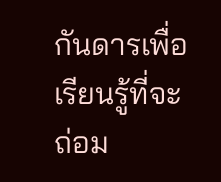กันดารเพื่อเรียนรู้ที่จะถ่อม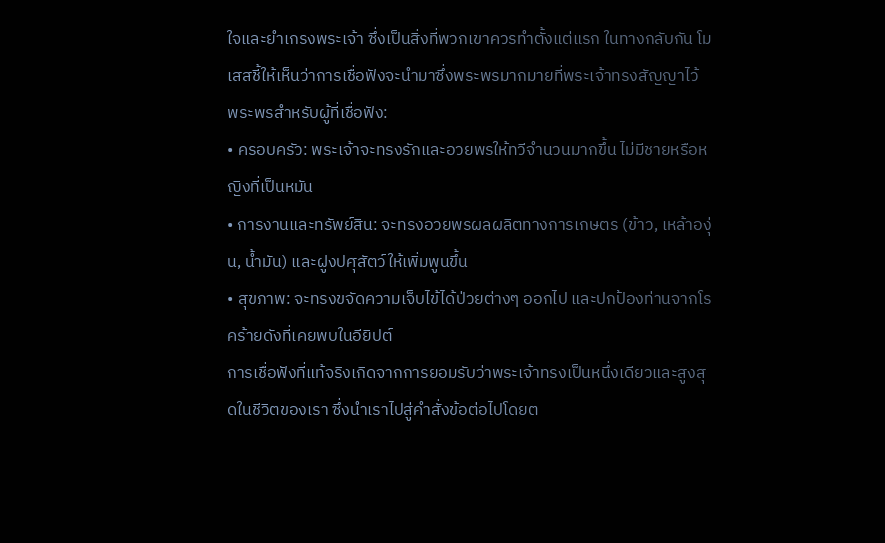ใจและยำเกรงพระเจ้า ซึ่งเป็นสิ่งที่พวกเขาควรทำตั้งแต่แรก ในทางกลับกัน โมเสสชี้ให้เห็นว่าการเชื่อฟังจะนำมาซึ่งพระพรมากมายที่พระเจ้าทรงสัญญาไว้
พระพรสำหรับผู้ที่เชื่อฟัง:
• ครอบครัว: พระเจ้าจะทรงรักและอวยพรให้ทวีจำนวนมากขึ้น ไม่มีชายหรือหญิงที่เป็นหมัน
• การงานและทรัพย์สิน: จะทรงอวยพรผลผลิตทางการเกษตร (ข้าว, เหล้าองุ่น, น้ำมัน) และฝูงปศุสัตว์ให้เพิ่มพูนขึ้น
• สุขภาพ: จะทรงขจัดความเจ็บไข้ได้ป่วยต่างๆ ออกไป และปกป้องท่านจากโรคร้ายดังที่เคยพบในอียิปต์
การเชื่อฟังที่แท้จริงเกิดจากการยอมรับว่าพระเจ้าทรงเป็นหนึ่งเดียวและสูงสุดในชีวิตของเรา ซึ่งนำเราไปสู่คำสั่งข้อต่อไปโดยต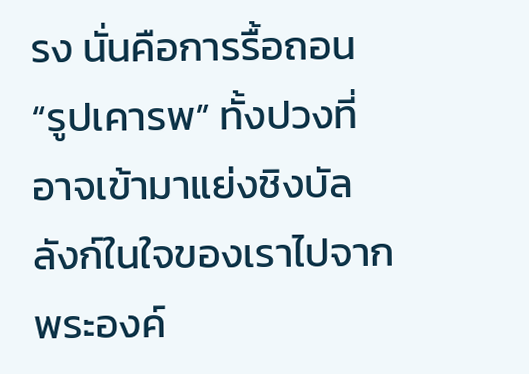รง นั่นคือการรื้อถอน “รูปเคารพ” ทั้งปวงที่อาจเข้ามาแย่งชิงบัลลังก์ในใจของเราไปจากพระองค์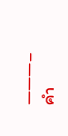———–
คำ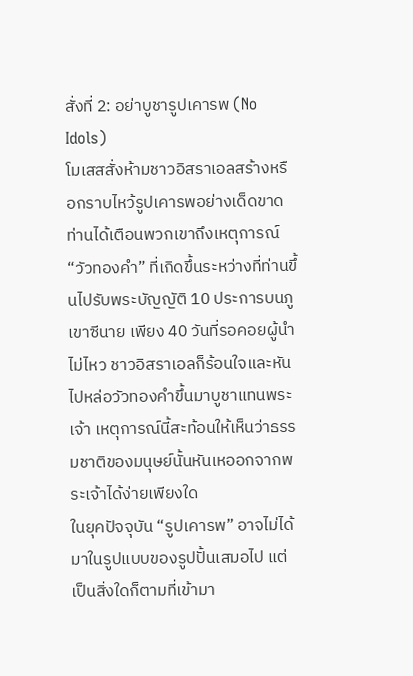สั่งที่ 2: อย่าบูชารูปเคารพ (No Idols)
โมเสสสั่งห้ามชาวอิสราเอลสร้างหรือกราบไหว้รูปเคารพอย่างเด็ดขาด ท่านได้เตือนพวกเขาถึงเหตุการณ์ “วัวทองคำ” ที่เกิดขึ้นระหว่างที่ท่านขึ้นไปรับพระบัญญัติ 10 ประการบนภูเขาซีนาย เพียง 40 วันที่รอคอยผู้นำไม่ไหว ชาวอิสราเอลก็ร้อนใจและหันไปหล่อวัวทองคำขึ้นมาบูชาแทนพระเจ้า เหตุการณ์นี้สะท้อนให้เห็นว่าธรรมชาติของมนุษย์นั้นหันเหออกจากพระเจ้าได้ง่ายเพียงใด
ในยุคปัจจุบัน “รูปเคารพ” อาจไม่ได้มาในรูปแบบของรูปปั้นเสมอไป แต่เป็นสิ่งใดก็ตามที่เข้ามา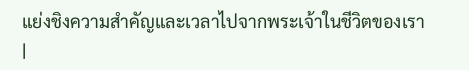แย่งชิงความสำคัญและเวลาไปจากพระเจ้าในชีวิตของเรา
|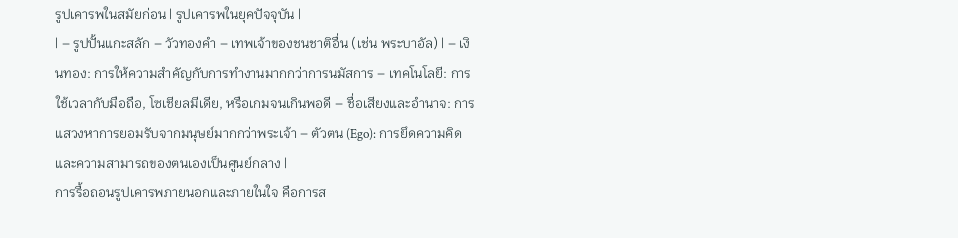รูปเคารพในสมัยก่อน | รูปเคารพในยุคปัจจุบัน |
| – รูปปั้นแกะสลัก – วัวทองคำ – เทพเจ้าของชนชาติอื่น (เช่น พระบาอัล) | – เงินทอง: การให้ความสำคัญกับการทำงานมากกว่าการนมัสการ – เทคโนโลยี: การใช้เวลากับมือถือ, โซเชียลมีเดีย, หรือเกมจนเกินพอดี – ชื่อเสียงและอำนาจ: การแสวงหาการยอมรับจากมนุษย์มากกว่าพระเจ้า – ตัวตน (Ego): การยึดความคิดและความสามารถของตนเองเป็นศูนย์กลาง |
การรื้อถอนรูปเคารพภายนอกและภายในใจ คือการส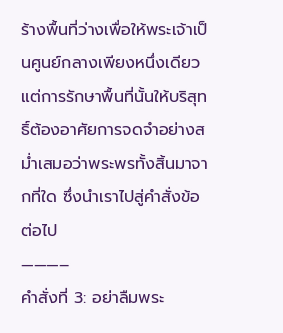ร้างพื้นที่ว่างเพื่อให้พระเจ้าเป็นศูนย์กลางเพียงหนึ่งเดียว แต่การรักษาพื้นที่นั้นให้บริสุทธิ์ต้องอาศัยการจดจำอย่างสม่ำเสมอว่าพระพรทั้งสิ้นมาจากที่ใด ซึ่งนำเราไปสู่คำสั่งข้อต่อไป
———–
คำสั่งที่ 3: อย่าลืมพระ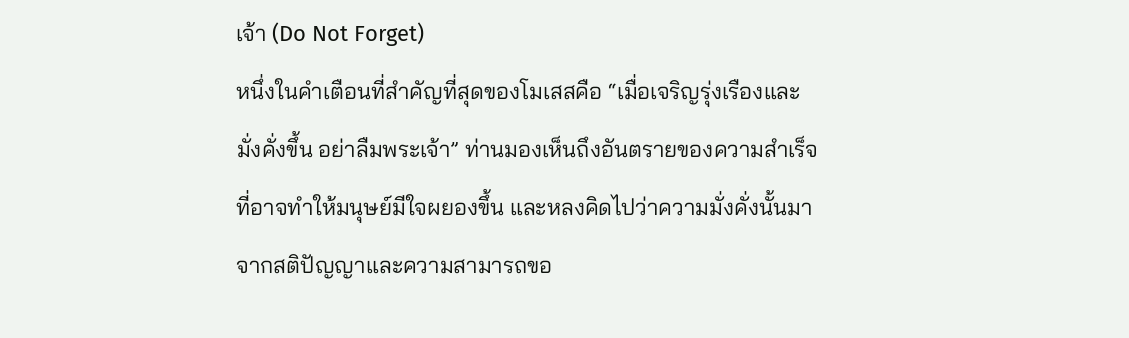เจ้า (Do Not Forget)
หนึ่งในคำเตือนที่สำคัญที่สุดของโมเสสคือ “เมื่อเจริญรุ่งเรืองและมั่งคั่งขึ้น อย่าลืมพระเจ้า” ท่านมองเห็นถึงอันตรายของความสำเร็จที่อาจทำให้มนุษย์มีใจผยองขึ้น และหลงคิดไปว่าความมั่งคั่งนั้นมาจากสติปัญญาและความสามารถขอ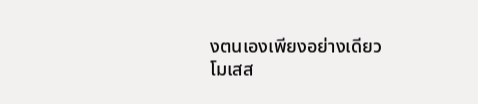งตนเองเพียงอย่างเดียว
โมเสส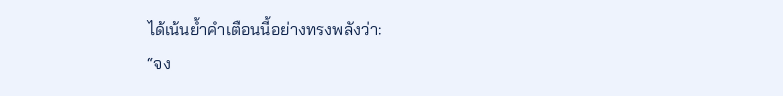ได้เน้นย้ำคำเตือนนี้อย่างทรงพลังว่า:
“จง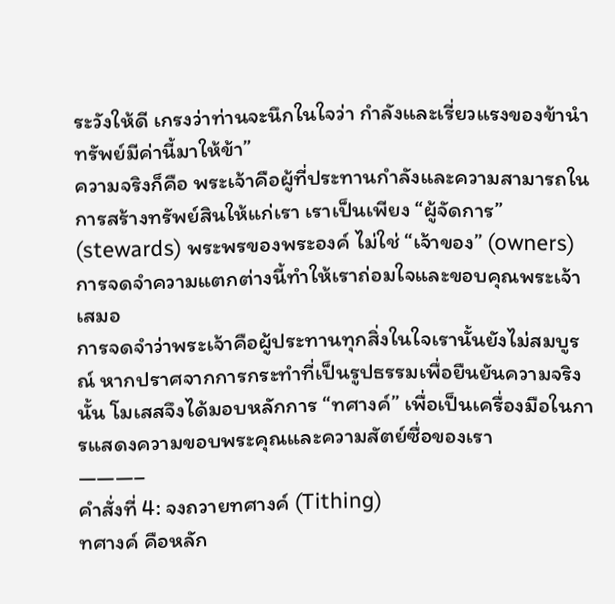ระวังให้ดี เกรงว่าท่านจะนึกในใจว่า กำลังและเรี่ยวแรงของข้านำทรัพย์มีค่านี้มาให้ข้า”
ความจริงก็คือ พระเจ้าคือผู้ที่ประทานกำลังและความสามารถในการสร้างทรัพย์สินให้แก่เรา เราเป็นเพียง “ผู้จัดการ” (stewards) พระพรของพระองค์ ไม่ใช่ “เจ้าของ” (owners) การจดจำความแตกต่างนี้ทำให้เราถ่อมใจและขอบคุณพระเจ้าเสมอ
การจดจำว่าพระเจ้าคือผู้ประทานทุกสิ่งในใจเรานั้นยังไม่สมบูรณ์ หากปราศจากการกระทำที่เป็นรูปธรรมเพื่อยืนยันความจริงนั้น โมเสสจึงได้มอบหลักการ “ทศางค์” เพื่อเป็นเครื่องมือในการแสดงความขอบพระคุณและความสัตย์ซื่อของเรา
———–
คำสั่งที่ 4: จงถวายทศางค์ (Tithing)
ทศางค์ คือหลัก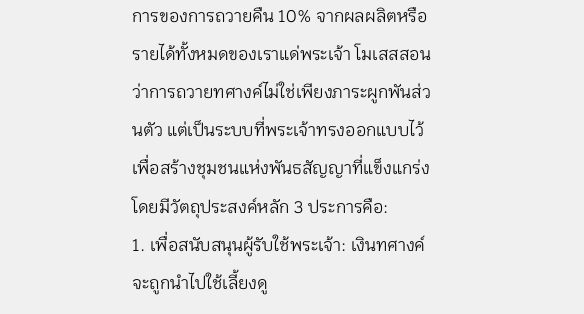การของการถวายคืน 10% จากผลผลิตหรือรายได้ทั้งหมดของเราแด่พระเจ้า โมเสสสอนว่าการถวายทศางค์ไม่ใช่เพียงภาระผูกพันส่วนตัว แต่เป็นระบบที่พระเจ้าทรงออกแบบไว้เพื่อสร้างชุมชนแห่งพันธสัญญาที่แข็งแกร่ง โดยมีวัตถุประสงค์หลัก 3 ประการคือ:
1. เพื่อสนับสนุนผู้รับใช้พระเจ้า: เงินทศางค์จะถูกนำไปใช้เลี้ยงดู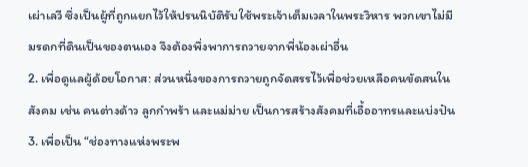เผ่าเลวี ซึ่งเป็นผู้ที่ถูกแยกไว้ให้ปรนนิบัติรับใช้พระเจ้าเต็มเวลาในพระวิหาร พวกเขาไม่มีมรดกที่ดินเป็นของตนเอง จึงต้องพึ่งพาการถวายจากพี่น้องเผ่าอื่น
2. เพื่อดูแลผู้ด้อยโอกาส: ส่วนหนึ่งของการถวายถูกจัดสรรไว้เพื่อช่วยเหลือคนขัดสนในสังคม เช่น คนต่างด้าว ลูกกำพร้า และแม่ม่าย เป็นการสร้างสังคมที่เอื้ออาทรและแบ่งปัน
3. เพื่อเป็น “ช่องทางแห่งพระพ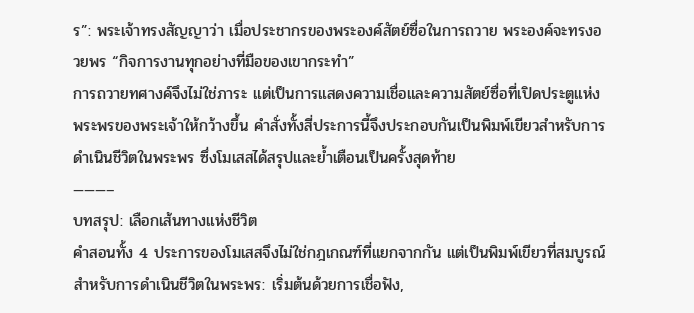ร”: พระเจ้าทรงสัญญาว่า เมื่อประชากรของพระองค์สัตย์ซื่อในการถวาย พระองค์จะทรงอวยพร “กิจการงานทุกอย่างที่มือของเขากระทำ”
การถวายทศางค์จึงไม่ใช่ภาระ แต่เป็นการแสดงความเชื่อและความสัตย์ซื่อที่เปิดประตูแห่งพระพรของพระเจ้าให้กว้างขึ้น คำสั่งทั้งสี่ประการนี้จึงประกอบกันเป็นพิมพ์เขียวสำหรับการดำเนินชีวิตในพระพร ซึ่งโมเสสได้สรุปและย้ำเตือนเป็นครั้งสุดท้าย
———–
บทสรุป: เลือกเส้นทางแห่งชีวิต
คำสอนทั้ง 4 ประการของโมเสสจึงไม่ใช่กฎเกณฑ์ที่แยกจากกัน แต่เป็นพิมพ์เขียวที่สมบูรณ์สำหรับการดำเนินชีวิตในพระพร: เริ่มต้นด้วยการเชื่อฟัง,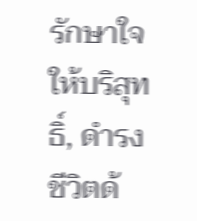รักษาใจให้บริสุทธิ์, ดำรงชีวิตด้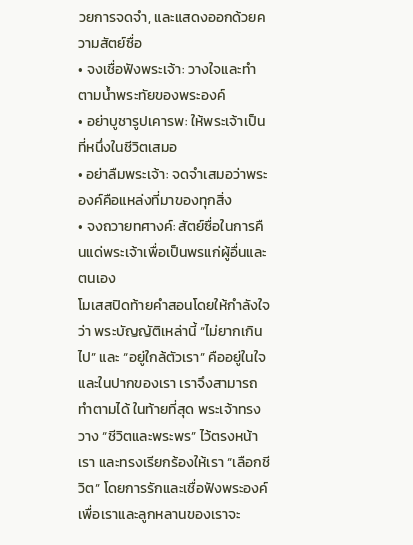วยการจดจำ, และแสดงออกด้วยความสัตย์ซื่อ
• จงเชื่อฟังพระเจ้า: วางใจและทำตามน้ำพระทัยของพระองค์
• อย่าบูชารูปเคารพ: ให้พระเจ้าเป็นที่หนึ่งในชีวิตเสมอ
• อย่าลืมพระเจ้า: จดจำเสมอว่าพระองค์คือแหล่งที่มาของทุกสิ่ง
• จงถวายทศางค์: สัตย์ซื่อในการคืนแด่พระเจ้าเพื่อเป็นพรแก่ผู้อื่นและตนเอง
โมเสสปิดท้ายคำสอนโดยให้กำลังใจว่า พระบัญญัติเหล่านี้ “ไม่ยากเกินไป” และ “อยู่ใกล้ตัวเรา” คืออยู่ในใจและในปากของเรา เราจึงสามารถทำตามได้ ในท้ายที่สุด พระเจ้าทรงวาง “ชีวิตและพระพร” ไว้ตรงหน้าเรา และทรงเรียกร้องให้เรา “เลือกชีวิต” โดยการรักและเชื่อฟังพระองค์ เพื่อเราและลูกหลานของเราจะ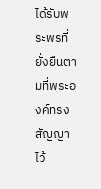ได้รับพระพรที่ยั่งยืนตามที่พระองค์ทรงสัญญาไว้